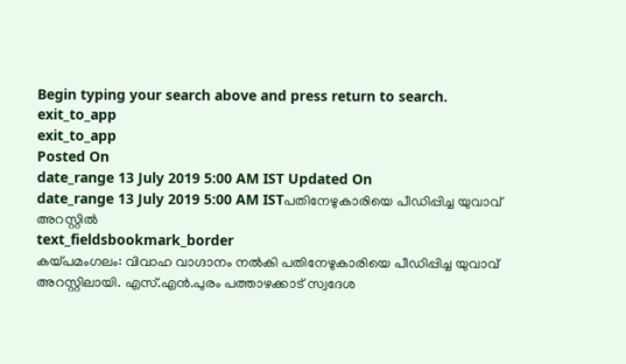Begin typing your search above and press return to search.
exit_to_app
exit_to_app
Posted On
date_range 13 July 2019 5:00 AM IST Updated On
date_range 13 July 2019 5:00 AM ISTപതിനേഴുകാരിയെ പീഡിപ്പിച്ച യുവാവ് അറസ്റ്റിൽ
text_fieldsbookmark_border
കയ്പമംഗലം: വിവാഹ വാഗ്ദാനം നൽകി പതിനേഴുകാരിയെ പീഡിപ്പിച്ച യുവാവ് അറസ്റ്റിലായി. എസ്.എൻ.പുരം പത്താഴക്കാട് സ്വദേശ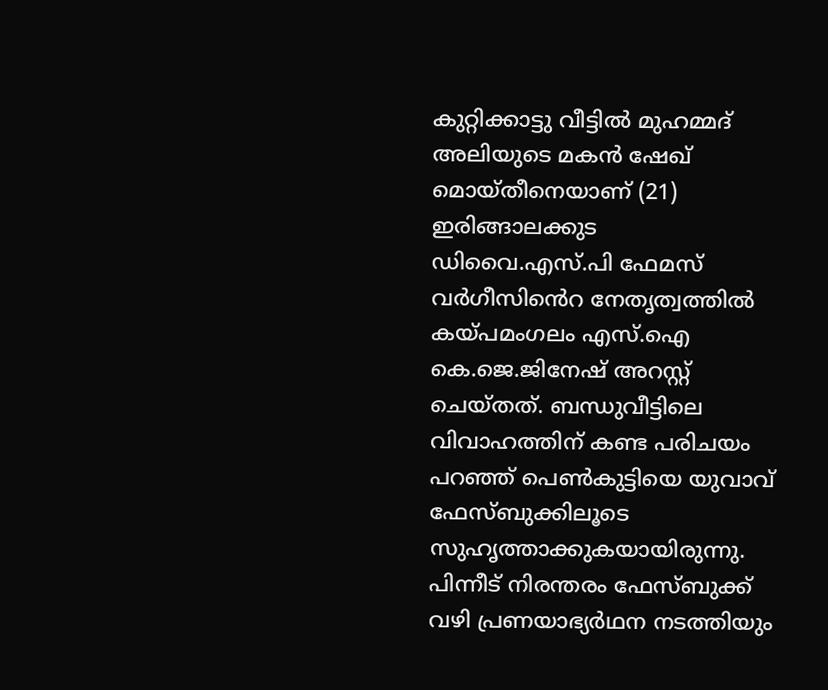കുറ്റിക്കാട്ടു വീട്ടിൽ മുഹമ്മദ് അലിയുടെ മകൻ ഷേഖ് മൊയ്തീനെയാണ് (21) ഇരിങ്ങാലക്കുട ഡിവൈ.എസ്.പി ഫേമസ് വർഗീസിൻെറ നേതൃത്വത്തിൽ കയ്പമംഗലം എസ്.ഐ കെ.ജെ.ജിനേഷ് അറസ്റ്റ് ചെയ്തത്. ബന്ധുവീട്ടിലെ വിവാഹത്തിന് കണ്ട പരിചയം പറഞ്ഞ് പെൺകുട്ടിയെ യുവാവ് ഫേസ്ബുക്കിലൂടെ സുഹൃത്താക്കുകയായിരുന്നു. പിന്നീട് നിരന്തരം ഫേസ്ബുക്ക് വഴി പ്രണയാഭ്യർഥന നടത്തിയും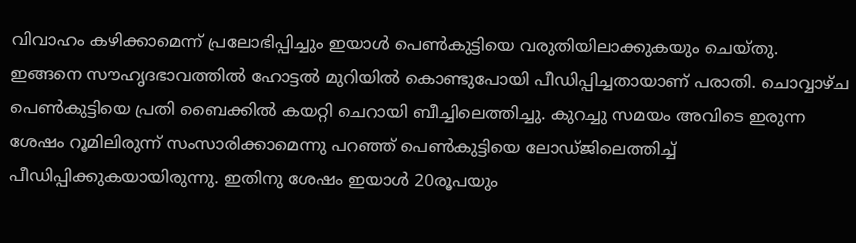വിവാഹം കഴിക്കാമെന്ന് പ്രലോഭിപ്പിച്ചും ഇയാൾ പെൺകുട്ടിയെ വരുതിയിലാക്കുകയും ചെയ്തു. ഇങ്ങനെ സൗഹൃദഭാവത്തിൽ ഹോട്ടൽ മുറിയിൽ കൊണ്ടുപോയി പീഡിപ്പിച്ചതായാണ് പരാതി. ചൊവ്വാഴ്ച പെൺകുട്ടിയെ പ്രതി ബൈക്കിൽ കയറ്റി ചെറായി ബീച്ചിലെത്തിച്ചു. കുറച്ചു സമയം അവിടെ ഇരുന്ന ശേഷം റൂമിലിരുന്ന് സംസാരിക്കാമെന്നു പറഞ്ഞ് പെൺകുട്ടിയെ ലോഡ്ജിലെത്തിച്ച് പീഡിപ്പിക്കുകയായിരുന്നു. ഇതിനു ശേഷം ഇയാൾ 20രൂപയും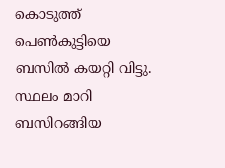കൊടുത്ത് പെൺകുട്ടിയെ ബസിൽ കയറ്റി വിട്ടു. സ്ഥലം മാറി ബസിറങ്ങിയ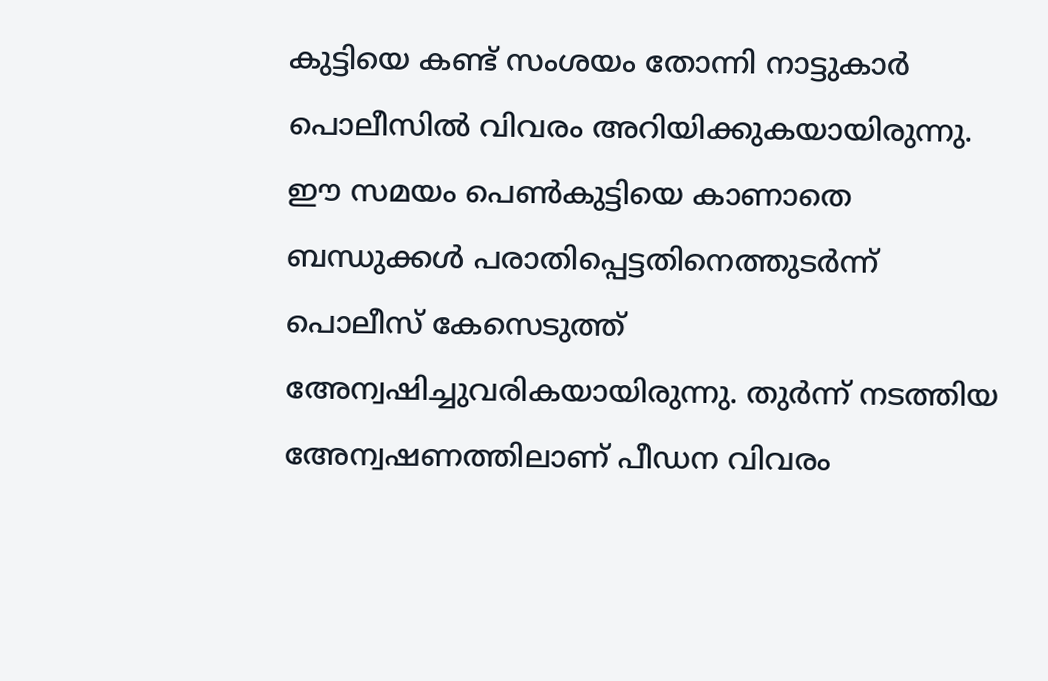കുട്ടിയെ കണ്ട് സംശയം തോന്നി നാട്ടുകാർ പൊലീസിൽ വിവരം അറിയിക്കുകയായിരുന്നു. ഈ സമയം പെൺകുട്ടിയെ കാണാതെ ബന്ധുക്കൾ പരാതിപ്പെട്ടതിനെത്തുടർന്ന് പൊലീസ് കേസെടുത്ത് അേന്വഷിച്ചുവരികയായിരുന്നു. തുർന്ന് നടത്തിയ അേന്വഷണത്തിലാണ് പീഡന വിവരം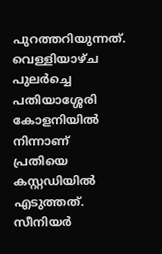പുറത്തറിയുന്നത്. വെള്ളിയാഴ്ച പുലർച്ചെ പതിയാശ്ശേരി കോളനിയിൽ നിന്നാണ് പ്രതിയെ കസ്റ്റഡിയിൽ എടുത്തത്. സീനിയർ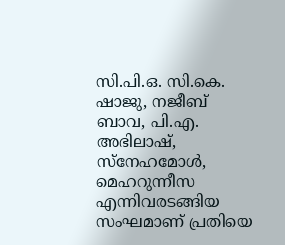സി.പി.ഒ. സി.കെ. ഷാജു, നജീബ് ബാവ, പി.എ. അഭിലാഷ്, സ്നേഹമോൾ, മെഹറുന്നീസ എന്നിവരടങ്ങിയ സംഘമാണ് പ്രതിയെ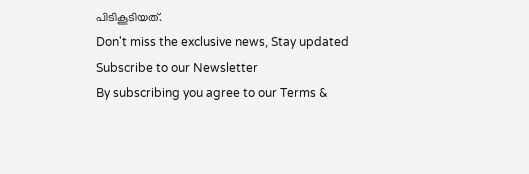പിടികൂടിയത്.
Don't miss the exclusive news, Stay updated
Subscribe to our Newsletter
By subscribing you agree to our Terms &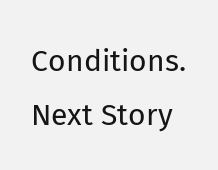Conditions.
Next Story